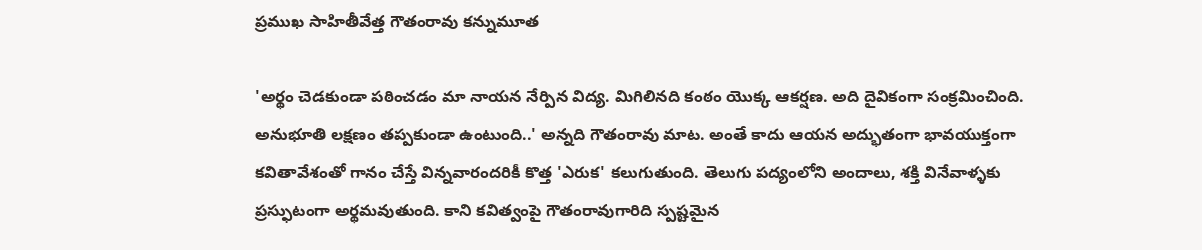ప్రముఖ సాహితీవేత్త గౌతంరావు కన్నుమూత

'అర్థం చెడకుండా పఠించడం మా నాయన నేర్పిన విద్య. మిగిలినది కంఠం యొక్క ఆకర్షణ. అది దైవికంగా సంక్రమించింది. అనుభూతి లక్షణం తప్పకుండా ఉంటుంది..' అన్నది గౌతంరావు మాట. అంతే కాదు ఆయన అద్భుతంగా భావయుక్తంగా కవితావేశంతో గానం చేస్తే విన్నవారందరికీ కొత్త 'ఎరుక' కలుగుతుంది. తెలుగు పద్యంలోని అందాలు, శక్తి వినేవాళ్ళకు ప్రస్ఫుటంగా అర్థమవుతుంది. కాని కవిత్వంపై గౌతంరావుగారిది స్పష్టమైన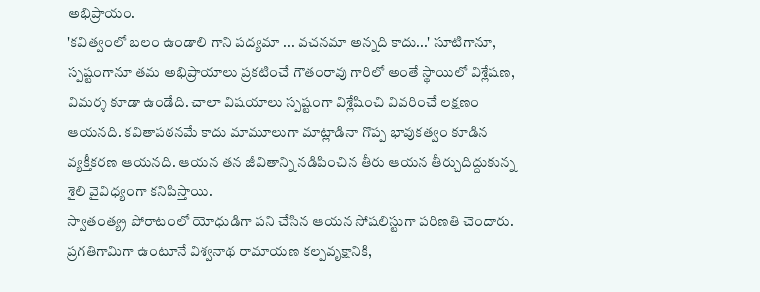అభిప్రాయం.
'కవిత్వంలో బలం ఉండాలి గాని పద్యమా ... వచనమా అన్నది కాదు...' సూటిగానూ, స్పష్టంగానూ తమ అభిప్రాయాలు ప్రకటించే గౌతంరావు గారిలో అంతే స్థాయిలో విశ్లేషణ, విమర్శ కూడా ఉండేది. చాలా విషయాలు స్పష్టంగా విశ్లేషించి వివరించే లక్షణం ఆయనది. కవితాపఠనమే కాదు మామూలుగా మాట్లాడినా గొప్ప భావుకత్వం కూడిన వ్యక్తీకరణ ఆయనది. ఆయన తన జీవితాన్ని నడిపించిన తీరు ఆయన తీర్చుదిద్దుకున్న శైలి వైవిధ్యంగా కనిపిస్తాయి.
స్వాతంత్య్ర పోరాటంలో యోధుడిగా పని చేసిన ఆయన సోషలిస్టుగా పరిణతి చెందారు. ప్రగతిగామిగా ఉంటూనే విశ్వనాథ రామాయణ కల్పవృక్షానికి,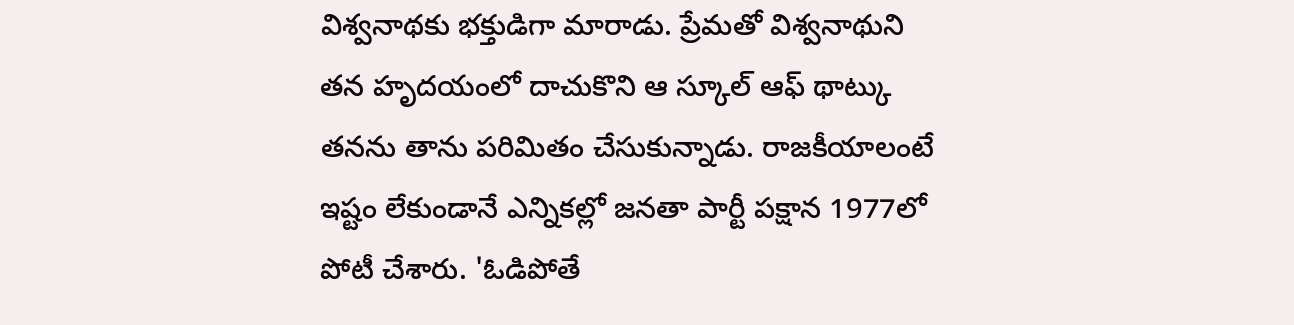విశ్వనాథకు భక్తుడిగా మారాడు. ప్రేమతో విశ్వనాథుని తన హృదయంలో దాచుకొని ఆ స్కూల్ ఆఫ్ థాట్కు తనను తాను పరిమితం చేసుకున్నాడు. రాజకీయాలంటే ఇష్టం లేకుండానే ఎన్నికల్లో జనతా పార్టీ పక్షాన 1977లో పోటీ చేశారు. 'ఓడిపోతే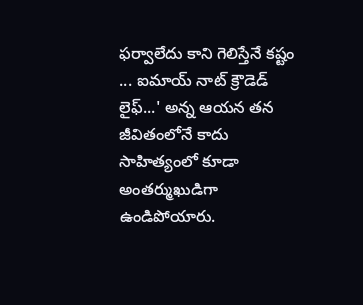ఫర్వాలేదు కాని గెలిస్తేనే కష్టం ... ఐమాయ్ నాట్ క్రౌడెడ్ లైఫ్...' అన్న ఆయన తన జీవితంలోనే కాదు సాహిత్యంలో కూడా అంతర్ముఖుడిగా ఉండిపోయారు.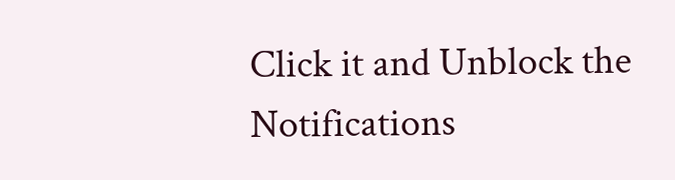Click it and Unblock the Notifications